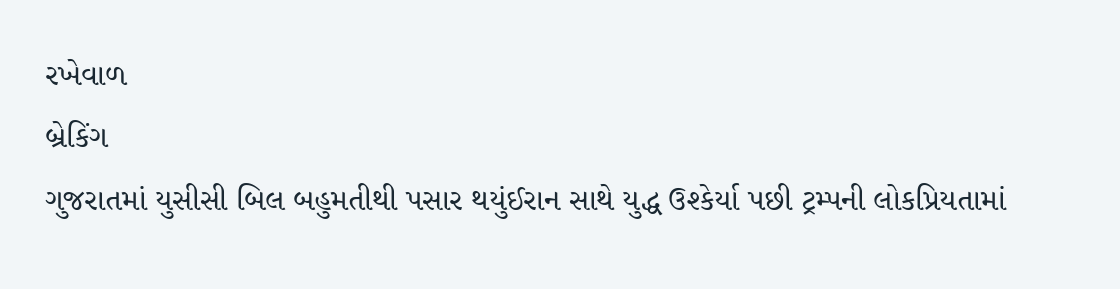રખેવાળ
બ્રેકિંગ
ગુજરાતમાં યુસીસી બિલ બહુમતીથી પસાર થયુંઈરાન સાથે યુદ્ધ ઉશ્કેર્યા પછી ટ્રમ્પની લોકપ્રિયતામાં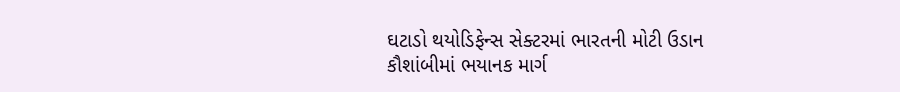ઘટાડો થયોડિફેન્સ સેક્ટરમાં ભારતની મોટી ઉડાન કૌશાંબીમાં ભયાનક માર્ગ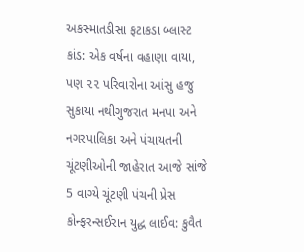અકસ્માતડીસા ફટાકડા બ્લાસ્ટ કાંડ: એક વર્ષના વહાણા વાયા, પણ ૨૨ પરિવારોના આંસુ હજુ સુકાયા નથીગુજરાત મનપા અને નગરપાલિકા અને પંચાયતની ચૂંટણીઓની જાહેરાત આજે સાંજે 5 વાગ્યે ચૂંટણી પંચની પ્રેસ કોન્ફરન્સઈરાન યુદ્ધ લાઈવ: કુવૈત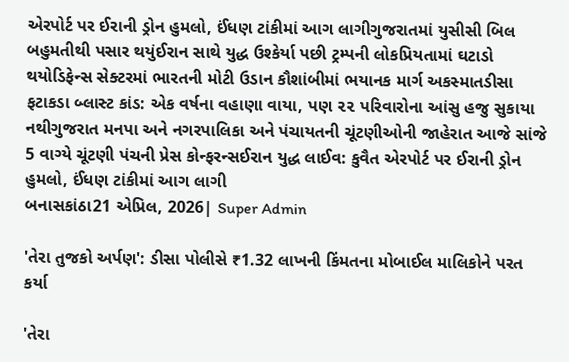એરપોર્ટ પર ઈરાની ડ્રોન હુમલો, ઈંધણ ટાંકીમાં આગ લાગીગુજરાતમાં યુસીસી બિલ બહુમતીથી પસાર થયુંઈરાન સાથે યુદ્ધ ઉશ્કેર્યા પછી ટ્રમ્પની લોકપ્રિયતામાં ઘટાડો થયોડિફેન્સ સેક્ટરમાં ભારતની મોટી ઉડાન કૌશાંબીમાં ભયાનક માર્ગ અકસ્માતડીસા ફટાકડા બ્લાસ્ટ કાંડ: એક વર્ષના વહાણા વાયા, પણ ૨૨ પરિવારોના આંસુ હજુ સુકાયા નથીગુજરાત મનપા અને નગરપાલિકા અને પંચાયતની ચૂંટણીઓની જાહેરાત આજે સાંજે 5 વાગ્યે ચૂંટણી પંચની પ્રેસ કોન્ફરન્સઈરાન યુદ્ધ લાઈવ: કુવૈત એરપોર્ટ પર ઈરાની ડ્રોન હુમલો, ઈંધણ ટાંકીમાં આગ લાગી
બનાસકાંઠા21 એપ્રિલ, 2026| Super Admin

'તેરા તુજકો અર્પણ': ડીસા પોલીસે ₹1.32 લાખની કિંમતના મોબાઈલ માલિકોને પરત કર્યા

'તેરા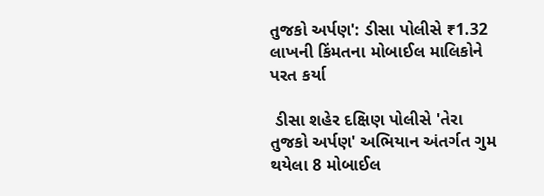તુજકો અર્પણ': ડીસા પોલીસે ₹1.32 લાખની કિંમતના મોબાઈલ માલિકોને પરત કર્યા

 ડીસા શહેર દક્ષિણ પોલીસે 'તેરા તુજકો અર્પણ' અભિયાન અંતર્ગત ગુમ થયેલા 8 મોબાઈલ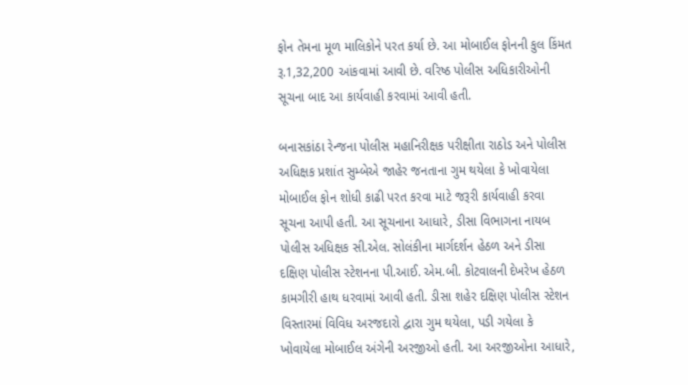ફોન તેમના મૂળ માલિકોને પરત કર્યા છે. આ મોબાઈલ ફોનની કુલ કિંમત રૂ.1,32,200 આંકવામાં આવી છે. વરિષ્ઠ પોલીસ અધિકારીઓની સૂચના બાદ આ કાર્યવાહી કરવામાં આવી હતી.

બનાસકાંઠા રેન્જના પોલીસ મહાનિરીક્ષક પરીક્ષીતા રાઠોડ અને પોલીસ અધિક્ષક પ્રશાંત સુમ્બેએ જાહેર જનતાના ગુમ થયેલા કે ખોવાયેલા મોબાઈલ ફોન શોધી કાઢી પરત કરવા માટે જરૂરી કાર્યવાહી કરવા સૂચના આપી હતી. આ સૂચનાના આધારે, ડીસા વિભાગના નાયબ પોલીસ અધિક્ષક સી.એલ. સોલંકીના માર્ગદર્શન હેઠળ અને ડીસા દક્ષિણ પોલીસ સ્ટેશનના પી.આઈ. એમ.બી. કોટવાલની દેખરેખ હેઠળ કામગીરી હાથ ધરવામાં આવી હતી. ડીસા શહેર દક્ષિણ પોલીસ સ્ટેશન વિસ્તારમાં વિવિધ અરજદારો દ્વારા ગુમ થયેલા, પડી ગયેલા કે ખોવાયેલા મોબાઈલ અંગેની અરજીઓ હતી. આ અરજીઓના આધારે,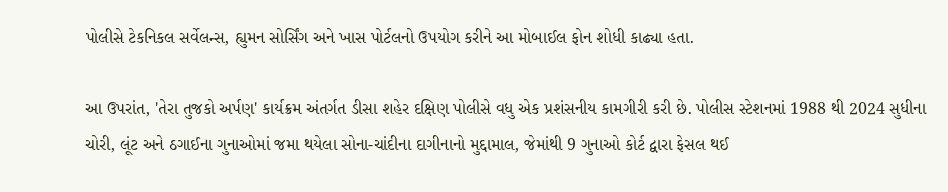પોલીસે ટેકનિકલ સર્વેલન્સ, હ્યુમન સોર્સિંગ અને ખાસ પોર્ટલનો ઉપયોગ કરીને આ મોબાઈલ ફોન શોધી કાઢ્યા હતા.

આ ઉપરાંત, 'તેરા તુજકો અર્પણ' કાર્યક્રમ અંતર્ગત ડીસા શહેર દક્ષિણ પોલીસે વધુ એક પ્રશંસનીય કામગીરી કરી છે. પોલીસ સ્ટેશનમાં 1988 થી 2024 સુધીના ચોરી, લૂંટ અને ઠગાઈના ગુનાઓમાં જમા થયેલા સોના-ચાંદીના દાગીનાનો મુદ્દામાલ, જેમાંથી 9 ગુનાઓ કોર્ટ દ્વારા ફેસલ થઈ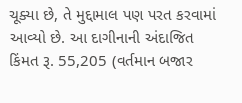ચૂક્યા છે, તે મુદ્દામાલ પણ પરત કરવામાં આવ્યો છે. આ દાગીનાની અંદાજિત કિંમત રૂ. 55,205 (વર્તમાન બજાર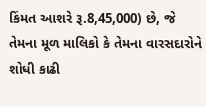કિંમત આશરે રૂ.8,45,000) છે, જે તેમના મૂળ માલિકો કે તેમના વારસદારોને શોધી કાઢી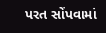પરત સોંપવામાં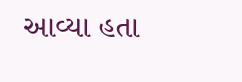આવ્યા હતા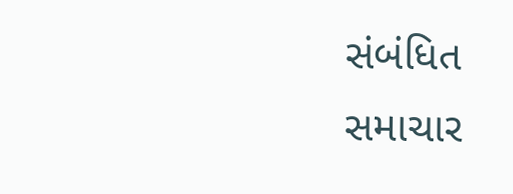સંબંધિત સમાચાર